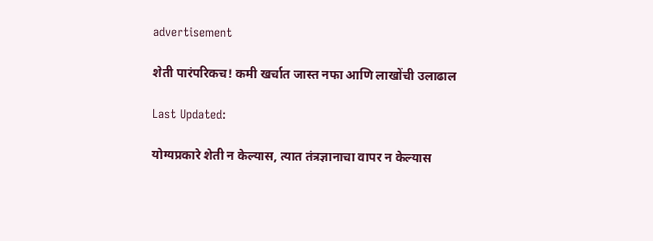advertisement

शेती पारंपरिकच! कमी खर्चात जास्त नफा आणि लाखोंची उलाढाल

Last Updated:

योग्यप्रकारे शेती न केल्यास, त्यात तंत्रज्ञानाचा वापर न केल्यास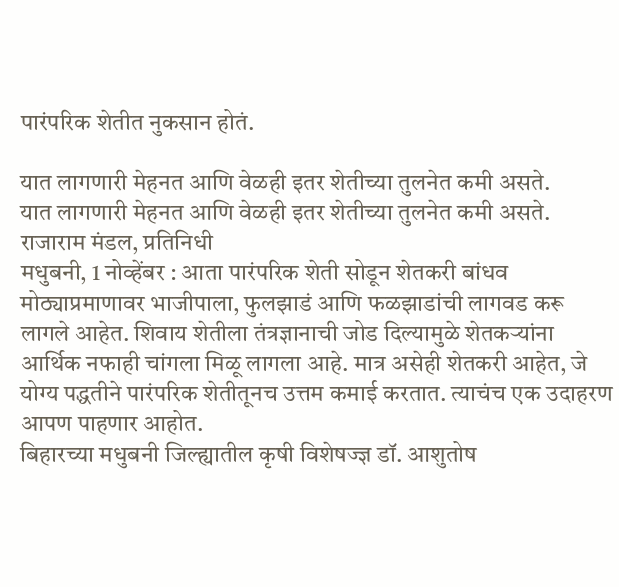पारंपरिक शेतीत नुकसान होतं.

यात लागणारी मेहनत आणि वेळही इतर शेतीच्या तुलनेत कमी असते.
यात लागणारी मेहनत आणि वेळही इतर शेतीच्या तुलनेत कमी असते.
राजाराम मंडल, प्रतिनिधी
मधुबनी, 1 नोव्हेंबर : आता पारंपरिक शेती सोडून शेतकरी बांधव मोठ्याप्रमाणावर भाजीपाला, फुलझाडं आणि फळझाडांची लागवड करू लागले आहेत. शिवाय शेतीला तंत्रज्ञानाची जोड दिल्यामुळे शेतकऱ्यांना आर्थिक नफाही चांगला मिळू लागला आहे. मात्र असेही शेतकरी आहेत, जे योग्य पद्धतीने पारंपरिक शेतीतूनच उत्तम कमाई करतात. त्याचंच एक उदाहरण आपण पाहणार आहोत.
बिहारच्या मधुबनी जिल्ह्यातील कृषी विशेषज्ज्ञ डॉ. आशुतोष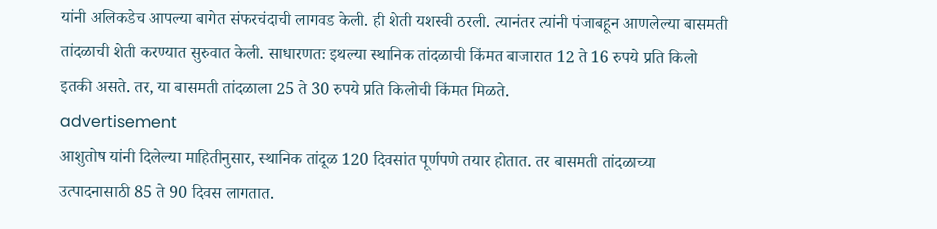यांनी अलिकडेच आपल्या बागेत संफरचंदाची लागवड केली. ही शेती यशस्वी ठरली. त्यानंतर त्यांनी पंजाबहून आणलेल्या बासमती तांदळाची शेती करण्यात सुरुवात केली. साधारणतः इथल्या स्थानिक तांदळाची किंमत बाजारात 12 ते 16 रुपये प्रति किलो इतकी असते. तर, या बासमती तांदळाला 25 ते 30 रुपये प्रति किलोची किंमत मिळते.
advertisement
आशुतोष यांनी दिलेल्या माहितीनुसार, स्थानिक तांदूळ 120 दिवसांत पूर्णपणे तयार होतात. तर बासमती तांदळाच्या उत्पादनासाठी 85 ते 90 दिवस लागतात.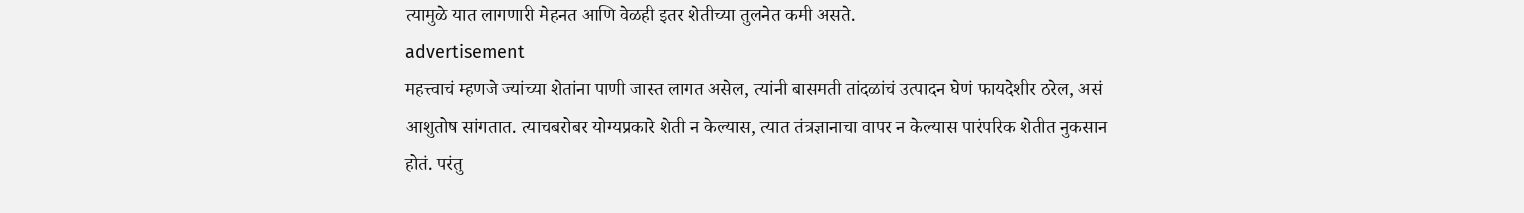त्यामुळे यात लागणारी मेहनत आणि वेळही इतर शेतीच्या तुलनेत कमी असते.
advertisement
महत्त्वाचं म्हणजे ज्यांच्या शेतांना पाणी जास्त लागत असेल, त्यांनी बासमती तांदळांचं उत्पादन घेणं फायदेशीर ठरेल, असं आशुतोष सांगतात. त्याचबरोबर योग्यप्रकारे शेती न केल्यास, त्यात तंत्रज्ञानाचा वापर न केल्यास पारंपरिक शेतीत नुकसान होतं. परंतु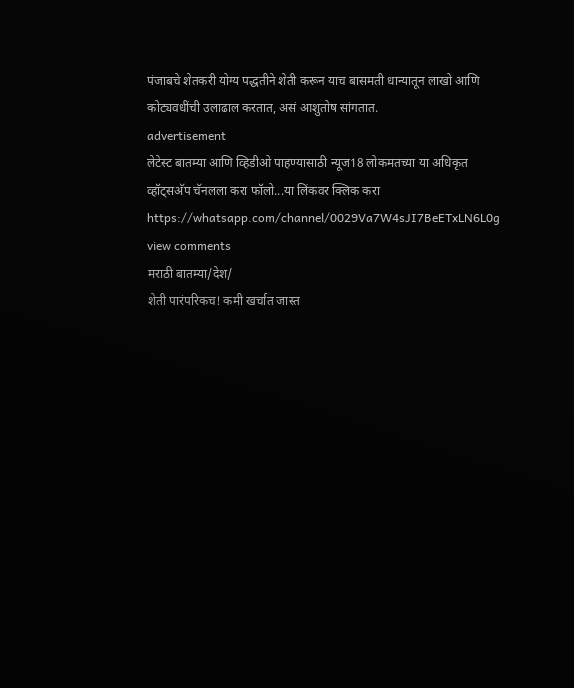पंजाबचे शेतकरी योग्य पद्धतीने शेती करून याच बासमती धान्यातून लाखो आणि कोट्यवधींची उलाढाल करतात, असं आशुतोष सांगतात.
advertisement
लेटेस्ट बातम्या आणि व्हिडीओ पाहण्यासाठी न्यूज18 लोकमतच्या या अधिकृत व्हॉट्सअ‍ॅप चॅनलला करा फॉलो...या लिंकवर क्लिक करा https://whatsapp.com/channel/0029Va7W4sJI7BeETxLN6L0g
view comments
मराठी बातम्या/देश/
शेती पारंपरिकच! कमी खर्चात जास्त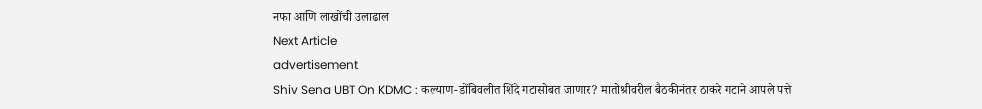नफा आणि लाखोंची उलाढाल
Next Article
advertisement
Shiv Sena UBT On KDMC : कल्याण-डोंबिवलीत शिंदे गटासोबत जाणार? मातोश्रीवरील बैठकीनंतर ठाकरे गटाने आपले पत्ते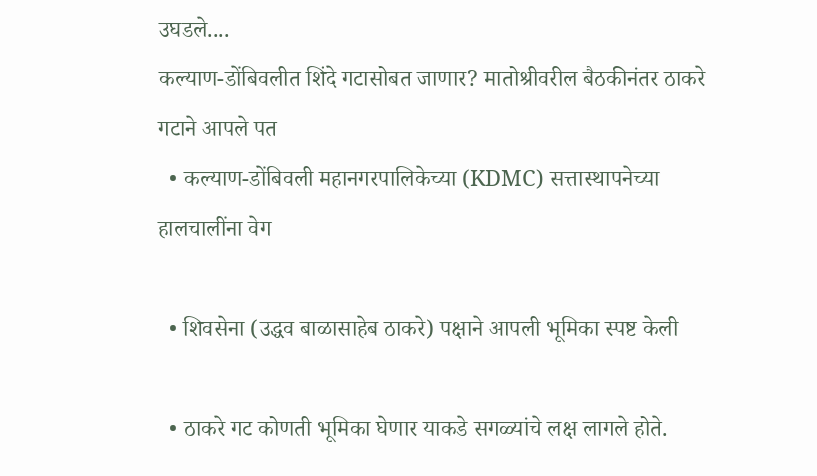उघडले....
कल्याण-डोंबिवलीत शिंदे गटासोबत जाणार? मातोश्रीवरील बैठकीनंतर ठाकरे गटाने आपले पत
  • कल्याण-डोंबिवली महानगरपालिकेच्या (KDMC) सत्तास्थापनेच्या हालचालींना वेग

  • शिवसेना (उद्धव बाळासाहेब ठाकरे) पक्षाने आपली भूमिका स्पष्ट केली

  • ठाकरे गट कोणती भूमिका घेणार याकडे सगळ्यांचे लक्ष लागले होते.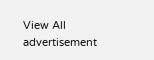View All
advertisement